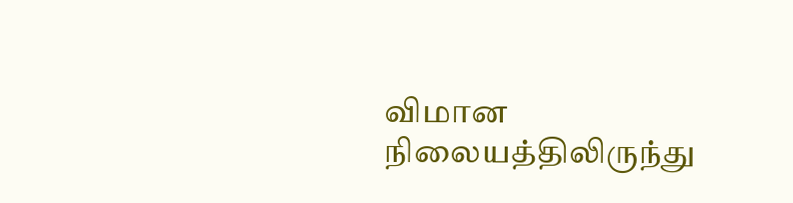விமான நிலையத்திலிருந்து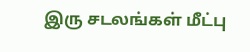இரு சடலங்கள் மீட்பு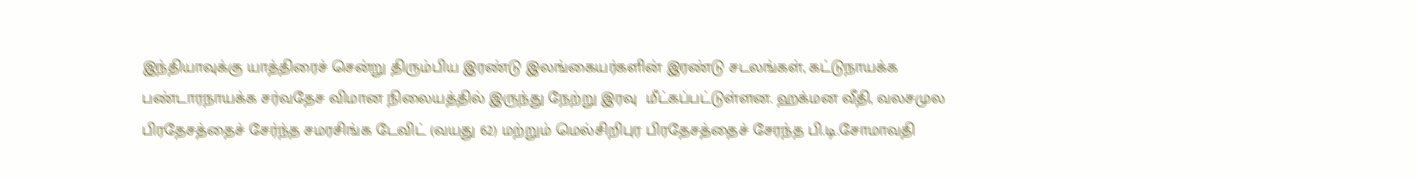இந்தியாவுக்கு யாத்திரைச் சென்று திரும்பிய இரண்டு இலங்கையர்களின் இரண்டு சடலங்கள், கட்டுநாயக்க பண்டாரநாயக்க சர்வதேச விமான நிலையத்தில் இருந்து நேற்று இரவு  மீட்கப்பட்டுள்ளன. ஹக்மன வீதி, வலசமுல பிரதேசத்தைச் சேர்ந்த சமரசிங்க டேவிட் (வயது 62) மற்றும் மெல்சிறிபுர பிரதேசத்தைச் சேரந்த பி.டி.சோமாவதி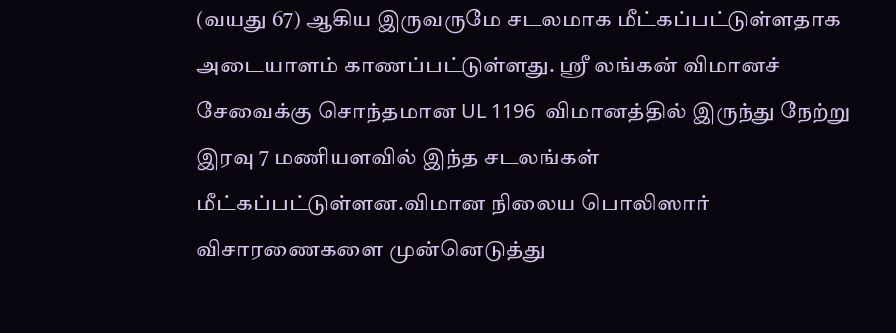(வயது 67) ஆகிய இருவருமே சடலமாக மீட்கப்பட்டுள்ளதாக அடையாளம் காணப்பட்டுள்ளது. ஸ்ரீ லங்கன் விமானச் சேவைக்கு சொந்தமான UL 1196  விமானத்தில் இருந்து நேற்று இரவு 7 மணியளவில் இந்த சடலங்கள் மீட்கப்பட்டுள்ளன.விமான நிலைய பொலிஸார் விசாரணைகளை முன்னெடுத்து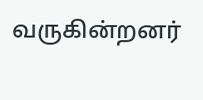வருகின்றனர்